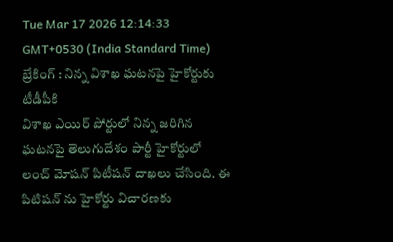Tue Mar 17 2026 12:14:33 GMT+0530 (India Standard Time)
బ్రేకింగ్ : నిన్న విశాఖ ఘటనపై హైకోర్టుకు టీడీపీకి
విశాఖ ఎయిర్ పోర్టులో నిన్న జరిగిన ఘటనపై తెలుగుదేశం పార్టీ హైకోర్టులో లంచ్ మోషన్ పిటీషన్ దాఖలు చేసింది. ఈ పిటిషన్ ను హైకోర్టు విచారణకు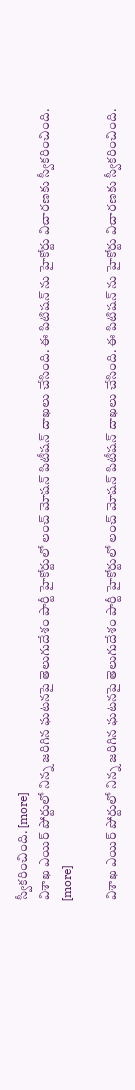స్వీకరించింది. [more]
విశాఖ ఎయిర్ పోర్టులో నిన్న జరిగిన ఘటనపై తెలుగుదేశం పార్టీ హైకోర్టులో లంచ్ మోషన్ పిటీషన్ దాఖలు చేసింది. ఈ పిటిషన్ ను హైకోర్టు విచారణకు స్వీకరించింది. [more]

విశాఖ ఎయిర్ పోర్టులో నిన్న జరిగిన ఘటనపై తెలుగుదేశం పార్టీ హైకోర్టులో లంచ్ మోషన్ పిటీషన్ దాఖలు చేసింది. ఈ పిటిషన్ ను హైకోర్టు విచారణకు స్వీకరించింది.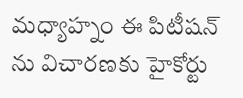మధ్యాహ్నం ఈ పిటీషన్ ను విచారణకు హైకోర్టు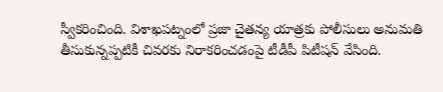స్వీకరించింది. విశాఖపట్నంలో ప్రజా చైతన్య యాత్రకు పోలీసులు అనుమతి తీసుకున్నప్పటికీ చివరకు నిరాకరించడంపై టీడీపీ పిటీషన్ వేసింది.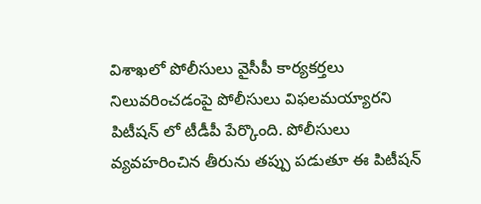విశాఖలో పోలీసులు వైసీపీ కార్యకర్తలు నిలువరించడంపై పోలీసులు విఫలమయ్యారని పిటీషన్ లో టీడీపీ పేర్కొంది. పోలీసులు వ్యవహరించిన తీరును తప్పు పడుతూ ఈ పిటీషన్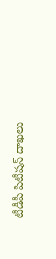టీడీపీ పిటీషన్ దాఖలు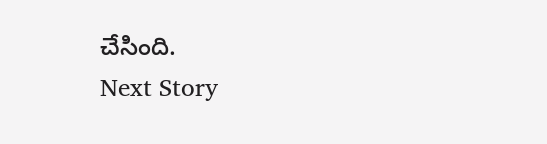చేసింది.
Next Story